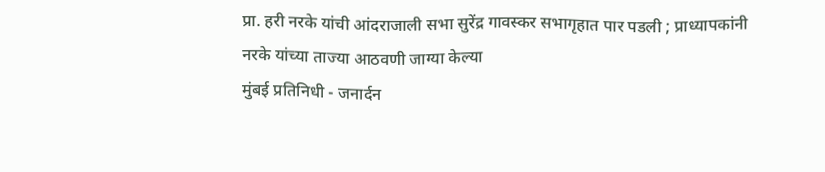प्रा. हरी नरके यांची आंदराजाली सभा सुरेंद्र गावस्कर सभागृहात पार पडली ; प्राध्यापकांनी नरके यांच्या ताज्या आठवणी जाग्या केल्या
मुंबई प्रतिनिधी - जनार्दन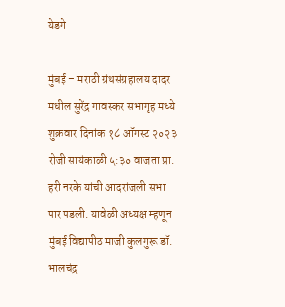येडगे

मुंबई – मराठी ग्रंथसंग्रहालय दादर मधील सुरेंद्र गावस्कर सभागृह मध्ये शुक्रवार दिनांक १८ ऑगस्ट २०२३ रोजी सायंकाळी ५:३० वाजता प्रा. हरी नरके यांची आदरांजली सभा पार पडली. यावेळी अध्यक्ष म्हणून मुंबई विद्यापीठ माजी कुलगुरू डॉ. भालचंद्र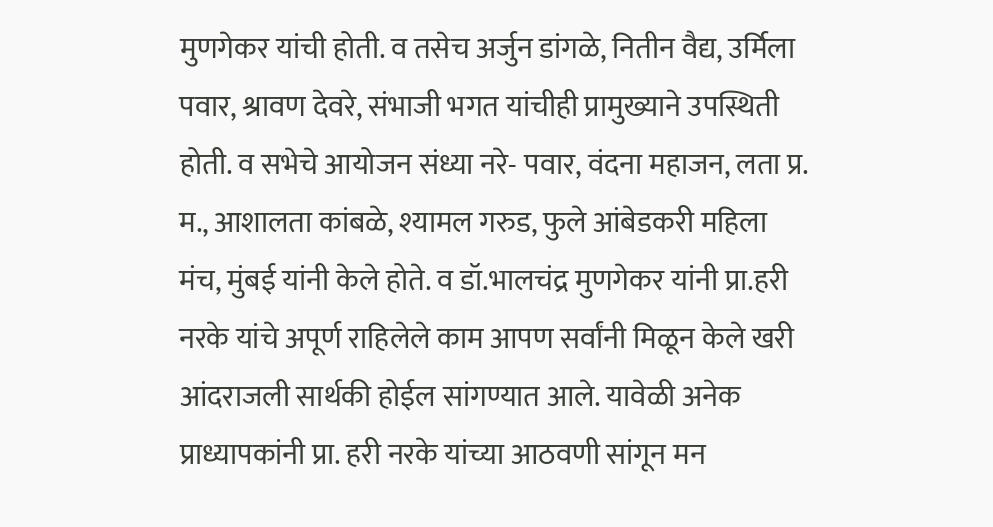मुणगेकर यांची होती. व तसेच अर्जुन डांगळे, नितीन वैद्य, उर्मिला पवार, श्रावण देवरे, संभाजी भगत यांचीही प्रामुख्याने उपस्थिती होती. व सभेचे आयोजन संध्या नरे- पवार, वंदना महाजन, लता प्र. म., आशालता कांबळे, श्यामल गरुड, फुले आंबेडकरी महिला मंच, मुंबई यांनी केले होते. व डॉ.भालचंद्र मुणगेकर यांनी प्रा.हरी नरके यांचे अपूर्ण राहिलेले काम आपण सर्वांनी मिळून केले खरी आंदराजली सार्थकी होईल सांगण्यात आले. यावेळी अनेक प्राध्यापकांनी प्रा. हरी नरके यांच्या आठवणी सांगून मन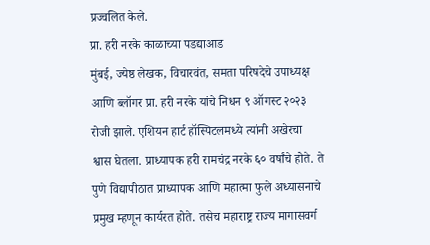प्रज्वलित केले.
प्रा. हरी नरके काळाच्या पडद्याआड
मुंबई, ज्येष्ठ लेखक, विचारवंत, समता परिषदेचे उपाध्यक्ष आणि ब्लॉगर प्रा. हरी नरके यांचे निधन ९ ऑगस्ट २०२३ रोजी झाले. एशियन हार्ट हॉस्पिटलमध्ये त्यांनी अखेरचा श्वास घेतला. प्राध्यापक हरी रामचंद्र नरके ६० वर्षांचे होते. ते पुणे विद्यापीठात प्राध्यापक आणि महात्मा फुले अध्यासनाचे प्रमुख म्हणून कार्यरत होते. तसेच महाराष्ट्र राज्य मागासवर्ग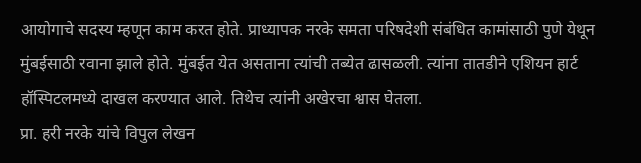आयोगाचे सदस्य म्हणून काम करत होते. प्राध्यापक नरके समता परिषदेशी संबंधित कामांसाठी पुणे येथून मुंबईसाठी रवाना झाले होते. मुंबईत येत असताना त्यांची तब्येत ढासळली. त्यांना तातडीने एशियन हार्ट हॉस्पिटलमध्ये दाखल करण्यात आले. तिथेच त्यांनी अखेरचा श्वास घेतला.
प्रा. हरी नरके यांचे विपुल लेखन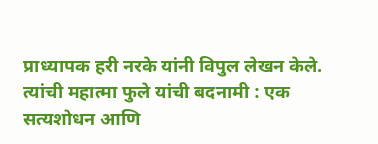प्राध्यापक हरी नरके यांनी विपुल लेखन केले. त्यांची महात्मा फुले यांची बदनामी : एक सत्यशोधन आणि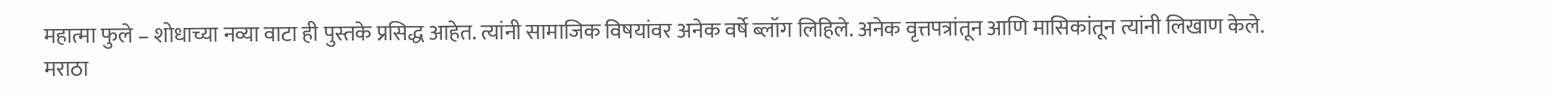महात्मा फुले – शोधाच्या नव्या वाटा ही पुस्तके प्रसिद्ध आहेत. त्यांनी सामाजिक विषयांवर अनेक वर्षे ब्लॉग लिहिले. अनेक वृत्तपत्रांतून आणि मासिकांतून त्यांनी लिखाण केले.
मराठा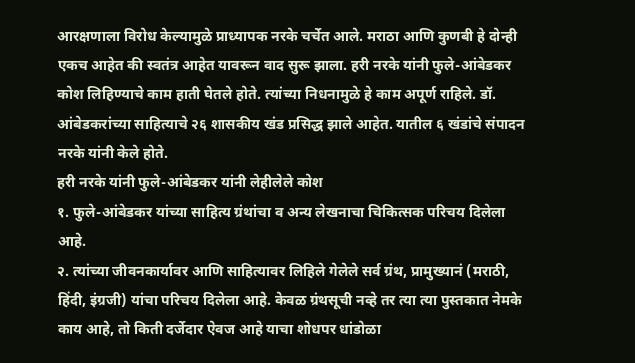आरक्षणाला विरोध केल्यामुळे प्राध्यापक नरके चर्चेत आले. मराठा आणि कुणबी हे दोन्ही एकच आहेत की स्वतंत्र आहेत यावरून वाद सुरू झाला. हरी नरके यांनी फुले-आंबेडकर कोश लिहिण्याचे काम हाती घेतले होते. त्यांच्या निधनामुळे हे काम अपूर्ण राहिले. डॉ. आंबेडकरांच्या साहित्याचे २६ शासकीय खंड प्रसिद्ध झाले आहेत. यातील ६ खंडांचे संपादन नरके यांनी केले होते.
हरी नरके यांनी फुले-आंबेडकर यांनी लेहीलेले कोश
१. फुले-आंबेडकर यांच्या साहित्य ग्रंथांचा व अन्य लेखनाचा चिकित्सक परिचय दिलेला आहे.
२. त्यांच्या जीवनकार्यावर आणि साहित्यावर लिहिले गेलेले सर्व ग्रंथ, प्रामुख्यानं (मराठी, हिंदी, इंग्रजी) यांचा परिचय दिलेला आहे. केवळ ग्रंथसूची नव्हे तर त्या त्या पुस्तकात नेमके काय आहे, तो किती दर्जेदार ऐवज आहे याचा शोधपर धांडोळा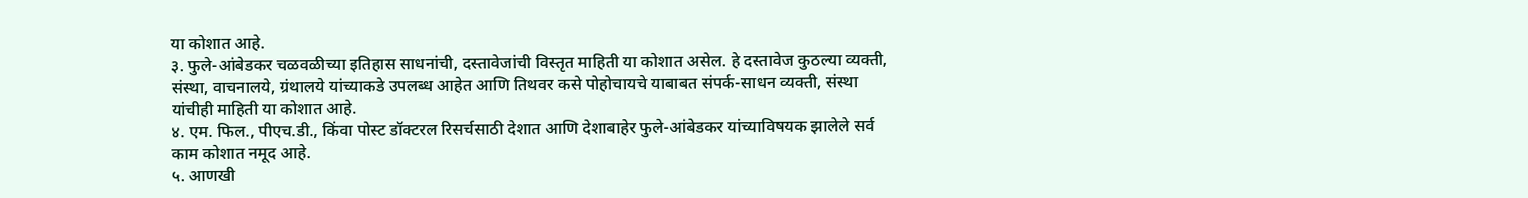या कोशात आहे.
३. फुले-आंबेडकर चळवळीच्या इतिहास साधनांची, दस्तावेजांची विस्तृत माहिती या कोशात असेल. हे दस्तावेज कुठल्या व्यक्ती, संस्था, वाचनालये, ग्रंथालये यांच्याकडे उपलब्ध आहेत आणि तिथवर कसे पोहोचायचे याबाबत संपर्क-साधन व्यक्ती, संस्था यांचीही माहिती या कोशात आहे.
४. एम. फिल., पीएच.डी., किंवा पोस्ट डॉक्टरल रिसर्चसाठी देशात आणि देशाबाहेर फुले-आंबेडकर यांच्याविषयक झालेले सर्व काम कोशात नमूद आहे.
५. आणखी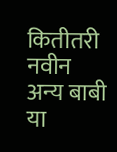कितीतरी नवीन अन्य बाबी या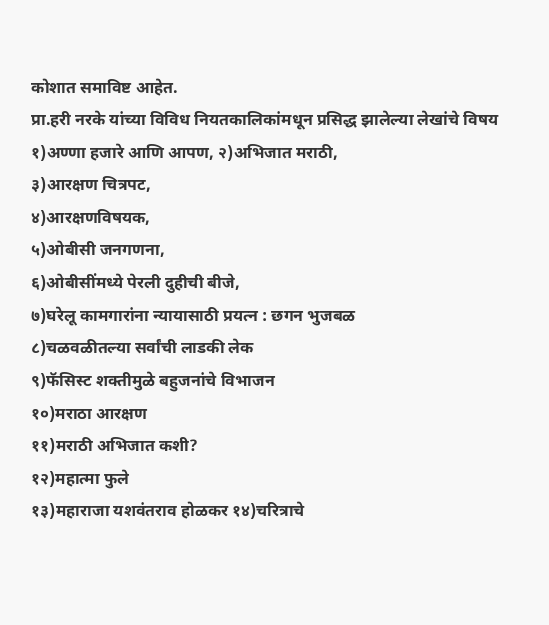कोशात समाविष्ट आहेत.
प्रा.हरी नरके यांच्या विविध नियतकालिकांमधून प्रसिद्ध झालेल्या लेखांचे विषय
१)अण्णा हजारे आणि आपण, २)अभिजात मराठी,
३)आरक्षण चित्रपट,
४)आरक्षणविषयक,
५)ओबीसी जनगणना,
६)ओबीसींमध्ये पेरली दुहीची बीजे,
७)घरेलू कामगारांना न्यायासाठी प्रयत्न : छगन भुजबळ
८)चळवळीतल्या सर्वांची लाडकी लेक
९)फॅसिस्ट शक्तीमुळे बहुजनांचे विभाजन
१०)मराठा आरक्षण
११)मराठी अभिजात कशी?
१२)महात्मा फुले
१३)महाराजा यशवंतराव होळकर १४)चरित्राचे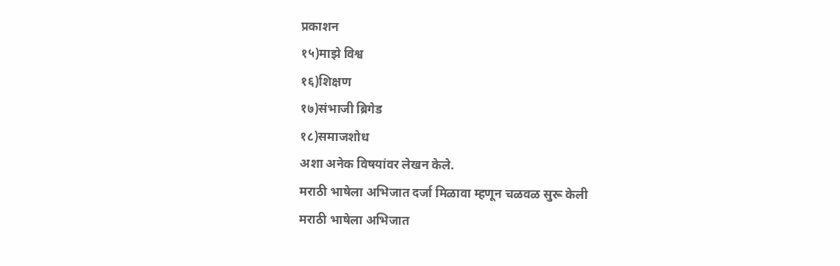प्रकाशन
१५)माझे विश्व
१६)शिक्षण
१७)संभाजी ब्रिगेड
१८)समाजशोध
अशा अनेक विषयांवर लेखन केले.
मराठी भाषेला अभिजात दर्जा मिळावा म्हणून चळवळ सुरू केली
मराठी भाषेला अभिजात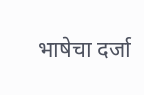भाषेचा दर्जा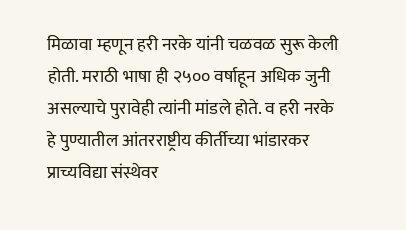मिळावा म्हणून हरी नरके यांनी चळवळ सुरू केली होती. मराठी भाषा ही २५०० वर्षाहून अधिक जुनी असल्याचे पुरावेही त्यांनी मांडले होते. व हरी नरके हे पुण्यातील आंतरराष्ट्रीय कीर्तीच्या भांडारकर प्राच्यविद्या संस्थेवर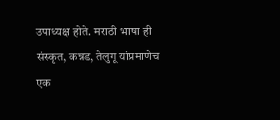उपाध्यक्ष होते. मराठी भाषा ही संस्कृत, कन्नड, तेलुगू यांप्रमाणेच एक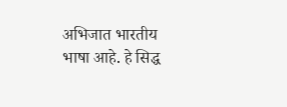अभिजात भारतीय भाषा आहे. हे सिद्ध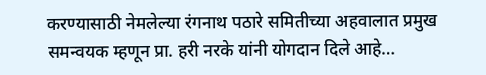करण्यासाठी नेमलेल्या रंगनाथ पठारे समितीच्या अहवालात प्रमुख समन्वयक म्हणून प्रा. हरी नरके यांनी योगदान दिले आहे…